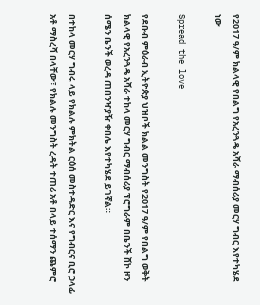የ2017 ዓ/ም ክልላዊ የበልግ የአረንጓዴ አሻራ ማብሰሪያ መርሃ ግብር እየተካሄደ ነው

Spread the love

የደቡብ ምዕራብ ኢትዮጵያ ህዝቦች ክልል መንግስት የ2017 ዓ/ም የበልግ ወቅት ክልላዊ የአረንጓዴ አሻራ ተከላ መርሃ ግብር ማብሰሪያ ፕሮግራም በቤንች ሸኮ ዞን ሰሜን ቤንች ወረዳ ጠበንዣያዥ ቀበሌ እየተካሄደ ይገኛል።

በተከላ መርሃ ግብሩ ላይ የክልሉ ምክትል ርዕሰ መስተዳድር እና የግብርና ቢሮ ኃላፊ አቶ ማስረሻ በላቸው፣ የክልሉ መንግስት ረዳት ተጠሪ አቶ በላይ ተሰማን ጨምሮ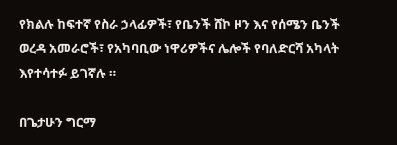የክልሉ ከፍተኛ የስራ ኃላፊዎች፣ የቤንች ሸኮ ዞን እና የሰሜን ቤንች ወረዳ አመራሮች፣ የአካባቢው ነዋሪዎችና ሌሎች የባለድርሻ አካላት እየተሳተፉ ይገኛሉ ።

በጌታሁን ግርማ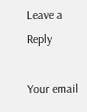Leave a Reply

Your email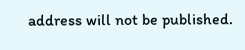address will not be published.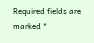Required fields are marked *